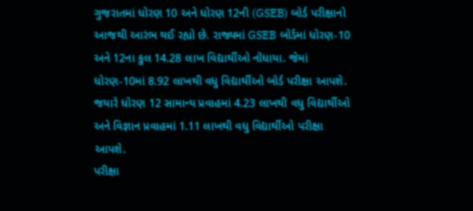ગુજરાતમાં ધોરણ 10 અને ધોરણ 12ની (GSEB) બોર્ડ પરીક્ષાનો આજથી આરંભ થઈ રહ્યો છે. રાજ્યમાં GSEB બોર્ડમાં ધોરણ-10 અને 12ના કુલ 14.28 લાખ વિદ્યાર્થીઓ નોંધાયા. જેમાં ધોરણ-10માં 8.92 લાખથી વધુ વિદ્યાર્થીઓ બોર્ડ પરીક્ષા આપશે. જયારે ધોરણ 12 સામાન્ય પ્રવાહમાં 4.23 લાખથી વધુ વિદ્યાર્થીઓ અને વિજ્ઞાન પ્રવાહમાં 1.11 લાખથી વધુ વિદ્યાર્થીઓ પરીક્ષા આપશે.
પરીક્ષા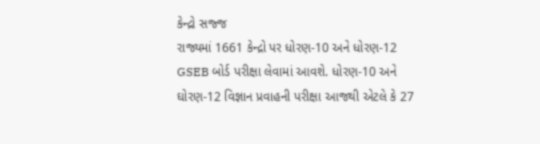કેન્દ્રો સજ્જ
રાજ્યમાં 1661 કેન્દ્રો પર ધોરણ-10 અને ધોરણ-12 GSEB બોર્ડ પરીક્ષા લેવામાં આવશે. ધોરણ-10 અને ઘોરણ-12 વિજ્ઞાન પ્રવાહની પરીક્ષા આજથી એટલે કે 27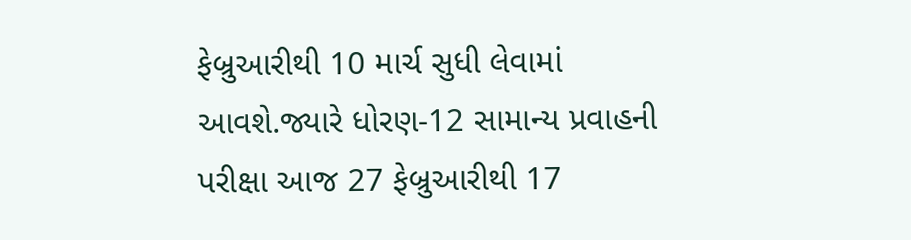ફેબ્રુઆરીથી 10 માર્ચ સુધી લેવામાં આવશે.જ્યારે ધોરણ-12 સામાન્ય પ્રવાહની પરીક્ષા આજ 27 ફેબ્રુઆરીથી 17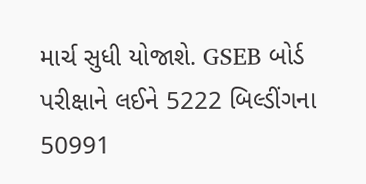માર્ચ સુધી યોજાશે. GSEB બોર્ડ પરીક્ષાને લઈને 5222 બિલ્ડીંગના 50991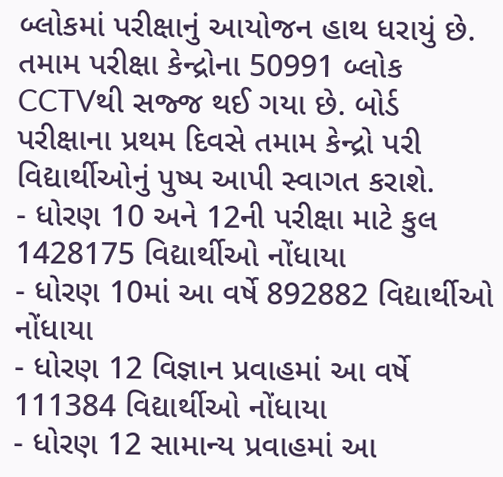બ્લોકમાં પરીક્ષાનું આયોજન હાથ ધરાયું છે. તમામ પરીક્ષા કેન્દ્રોના 50991 બ્લોક CCTVથી સજ્જ થઈ ગયા છે. બોર્ડ પરીક્ષાના પ્રથમ દિવસે તમામ કેન્દ્રો પરી વિદ્યાર્થીઓનું પુષ્પ આપી સ્વાગત કરાશે.
- ધોરણ 10 અને 12ની પરીક્ષા માટે કુલ 1428175 વિદ્યાર્થીઓ નોંધાયા
- ધોરણ 10માં આ વર્ષે 892882 વિદ્યાર્થીઓ નોંધાયા
- ધોરણ 12 વિજ્ઞાન પ્રવાહમાં આ વર્ષે 111384 વિદ્યાર્થીઓ નોંધાયા
- ધોરણ 12 સામાન્ય પ્રવાહમાં આ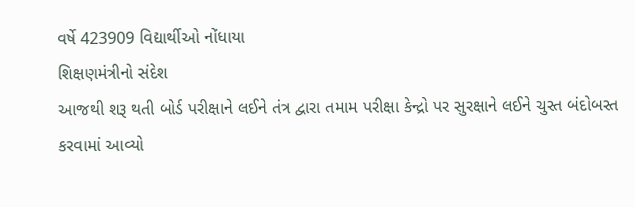વર્ષે 423909 વિદ્યાર્થીઓ નોંધાયા
શિક્ષણમંત્રીનો સંદેશ
આજથી શરૂ થતી બોર્ડ પરીક્ષાને લઈને તંત્ર દ્વારા તમામ પરીક્ષા કેન્દ્રો પર સુરક્ષાને લઈને ચુસ્ત બંદોબસ્ત કરવામાં આવ્યો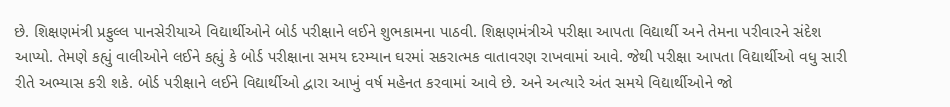છે. શિક્ષણમંત્રી પ્રફુલ્લ પાનસેરીયાએ વિદ્યાર્થીઓને બોર્ડ પરીક્ષાને લઈને શુભકામના પાઠવી. શિક્ષણમંત્રીએ પરીક્ષા આપતા વિદ્યાર્થી અને તેમના પરીવારને સંદેશ આપ્યો. તેમણે કહ્યું વાલીઓને લઈને કહ્યું કે બોર્ડ પરીક્ષાના સમય દરમ્યાન ઘરમાં સકરાત્મક વાતાવરણ રાખવામાં આવે. જેથી પરીક્ષા આપતા વિદ્યાર્થીઓ વધુ સારી રીતે અભ્યાસ કરી શકે. બોર્ડ પરીક્ષાને લઈને વિદ્યાર્થીઓ દ્વારા આખું વર્ષ મહેનત કરવામાં આવે છે. અને અત્યારે અંત સમયે વિદ્યાર્થીઓને જો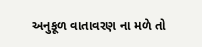અનુકૂળ વાતાવરણ ના મળે તો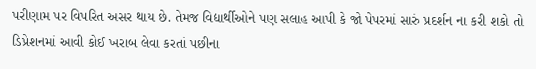પરીણામ પર વિપરિત અસર થાય છે. તેમજ વિદ્યાર્થીઓને પણ સલાહ આપી કે જો પેપરમાં સારું પ્રદર્શન ના કરી શકો તો ડિપ્રેશનમાં આવી કોઈ ખરાબ લેવા કરતાં પછીના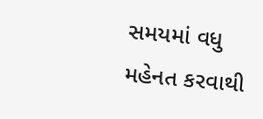સમયમાં વધુ મહેનત કરવાથી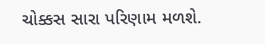ચોક્કસ સારા પરિણામ મળશે.